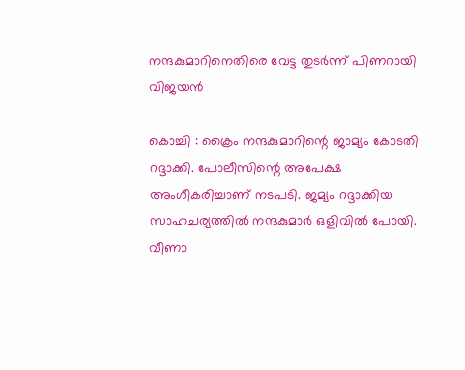നന്ദകുമാറിനെതിരെ വേട്ട തുടര്‍ന്ന്‌ പിണറായി വിജയന്‍

കൊച്ചി : ക്രൈം നന്ദകുമാറിന്റെ ജാമ്യം കോടതി റദ്ദാക്കി. പോലീസിന്റെ അപേക്ഷ അംഗീകരിച്ചാണ്‌ നടപടി. ജമ്യം റദ്ദാക്കിയ സാഹചര്യത്തില്‍ നന്ദകുമാര്‍ ഒളിവില്‍ പോയി. വീണാ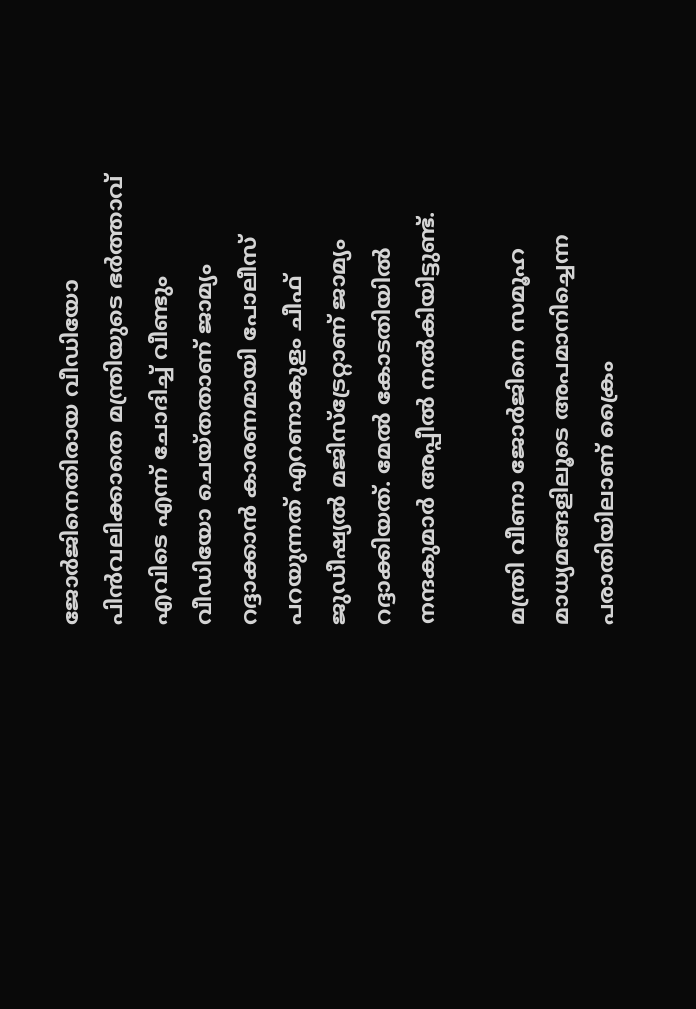ജോര്‍ജിനെതിരായ വീഡിയോ പിന്‍വലിക്കാതെ മന്ത്രിയുടെ ഭര്‍ത്താവ്‌ എവിടെ എന്ന്‌ ചോദിച്ച്‌ വീണ്ടും വീഡിയോ ചെയ്‌തതാണ്‌ ജാമ്യം റദ്ദാക്കാന്‍ കാരണമായി പോലീസ്‌ പറയുന്നത്‌ എറണാകുളം ചീഫ്‌ ജുഡീഷ്യല്‍ മജിസ്‌ട്രേറ്റാണ്‌ ജാമ്യം റദ്ദാക്കിയത്‌. മേല്‍ കോടതിയില്‍ നന്ദകുമാര്‍ അപ്പീല്‍ നല്‍കിയിട്ടുണ്ട്‌.

മന്ത്രി വീണാ ജോര്‍ജിനെ സമൂഹ മാധ്യമങ്ങളിലൂടെ അപമാനിച്ചെന്ന പരാതിയിലാണ്‌ ക്രൈം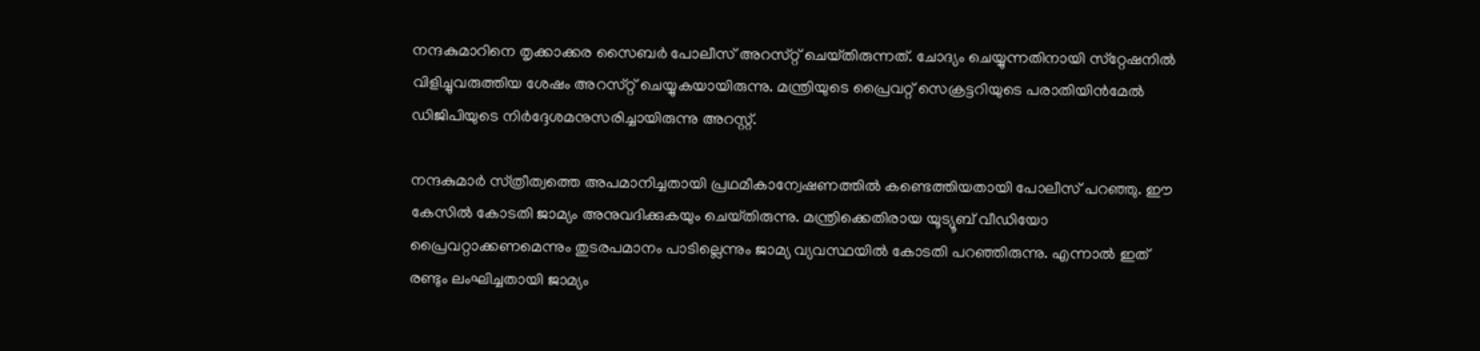നന്ദകുമാറിനെ തൃക്കാക്കര സൈബര്‍ പോലീസ്‌ അറസ്‌റ്റ്‌ ചെയ്‌തിരുന്നത്‌. ചോദ്യം ചെയ്യുന്നതിനായി സ്‌റ്റേഷനില്‍ വിളിച്ചുവരുത്തിയ ശേഷം അറസ്‌റ്റ്‌ ചെയ്യുകയായിരുന്നു. മന്ത്രിയുടെ പ്രൈവറ്റ്‌ സെക്രട്ടറിയുടെ പരാതിയിന്‍മേല്‍ ഡിജിപിയുടെ നിര്‍ദ്ദേശമനുസരിച്ചായിരുന്നു അറസ്റ്റ്‌.

നന്ദകുമാര്‍ സ്‌ത്രീത്വത്തെ അപമാനിച്ചതായി പ്രഥമീകാന്വേഷണത്തില്‍ കണ്ടെത്തിയതായി പോലീസ്‌ പറഞ്ഞു. ഈ കേസില്‍ കോടതി ജാമ്യം അനുവദിക്കുകയും ചെയ്‌തിരുന്നു. മന്ത്രിക്കെതിരായ യൂട്യൂബ്‌ വീഡിയോ പ്രൈവറ്റാക്കണമെന്നും തുടരപമാനം പാടില്ലെന്നും ജാമ്യ വ്യവസ്ഥയില്‍ കോടതി പറഞ്ഞിരുന്നു. എന്നാല്‍ ഇത്‌ രണ്ടും ലംഘിച്ചതായി ജാമ്യം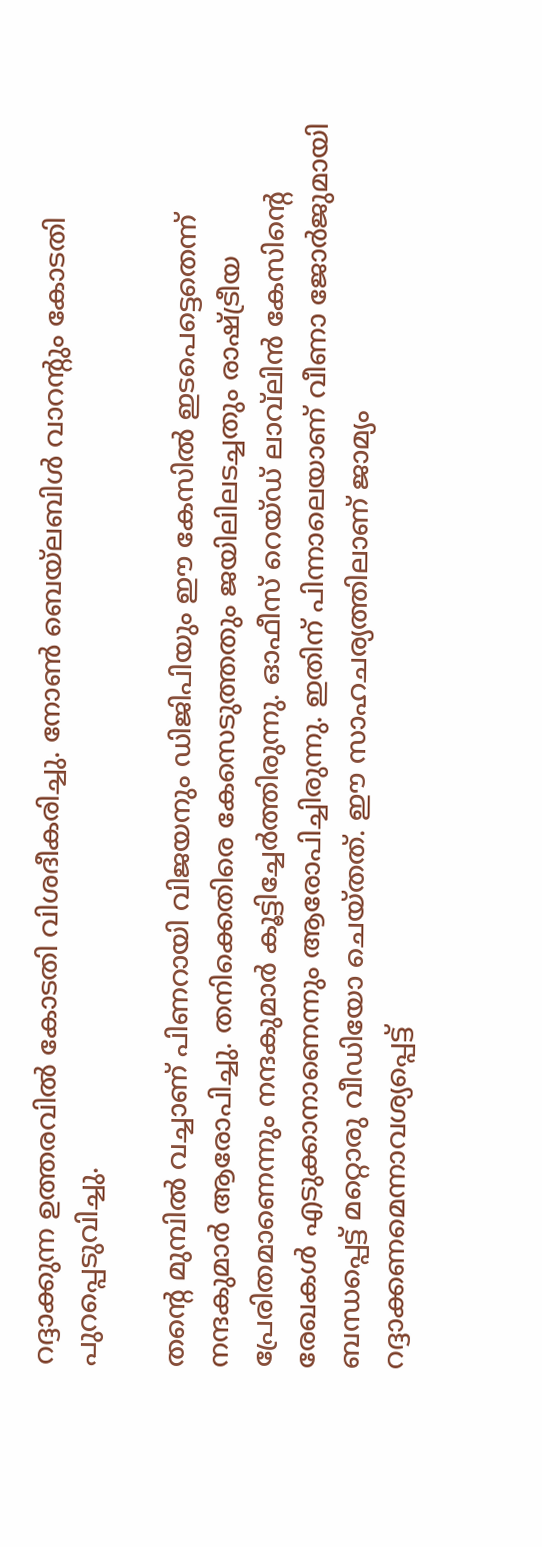റദ്ദാക്കുന്ന ഉത്തരവില്‍ കോടതി വിശദീകരിച്ചു. നോണ്‍ ബെയ്‌ലബിള്‍ വാറന്റും കോടതി പുറപ്പെടുവിച്ചു.

തന്റെ മുമ്പില്‍ വച്ചാണ്‌ പിണറായി വിജയനും ഡിജിപിയും ഈ കേസില്‍ ഇടപെട്ടെതെന്ന്‌ നന്ദകുമാര്‍ ആരോപിച്ചു. തനിക്കെതിരെ കേസെടുത്തതും ജയിലിലടച്ചതും രാഷ്ട്രീയ പ്രേരിതമാണെന്നും നന്ദകുമാര്‍ കൂട്ടിച്ചേര്‍ത്തിരുന്നു. ഓഫീസ്‌ റെയ്‌ഡ്‌ ലാവ്‌ലിന്‍ കേസിന്റെ രേഖകള്‍ എടുക്കാനാണെന്നും ആരോപിച്ചിരുന്നു. ഇതിന്‌ പിന്നാലെയാണ്‌ വീണാ ജോര്‍ജുമായി ബന്ധപ്പെട്ട്‌ മറ്റൊരു വീഡിയോ ചെയ്‌തത്‌. ഈ സാഹചര്യത്തിലാണ്‌ ജാമ്യം റദ്ദാക്കണമെന്നാവശ്യപ്പെട്ട്‌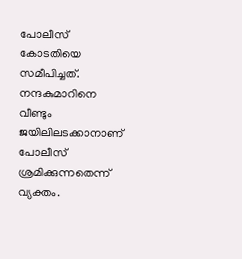പോലീസ്‌ കോടതിയെ സമീപിച്ചത്‌. നന്ദകുമാറിനെ വീണ്ടും ജയിലിലടക്കാനാണ്‌ പോലീസ്‌ ശ്രമിക്കുന്നതെന്ന്‌ വ്യക്തം.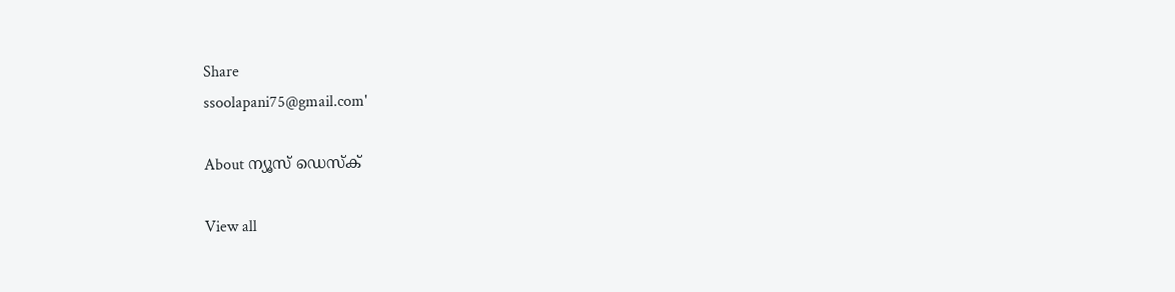Share
ssoolapani75@gmail.com'

About ന്യൂസ് ഡെസ്ക്

View all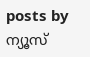posts by ന്യൂസ്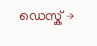ഡെസ്ക് →